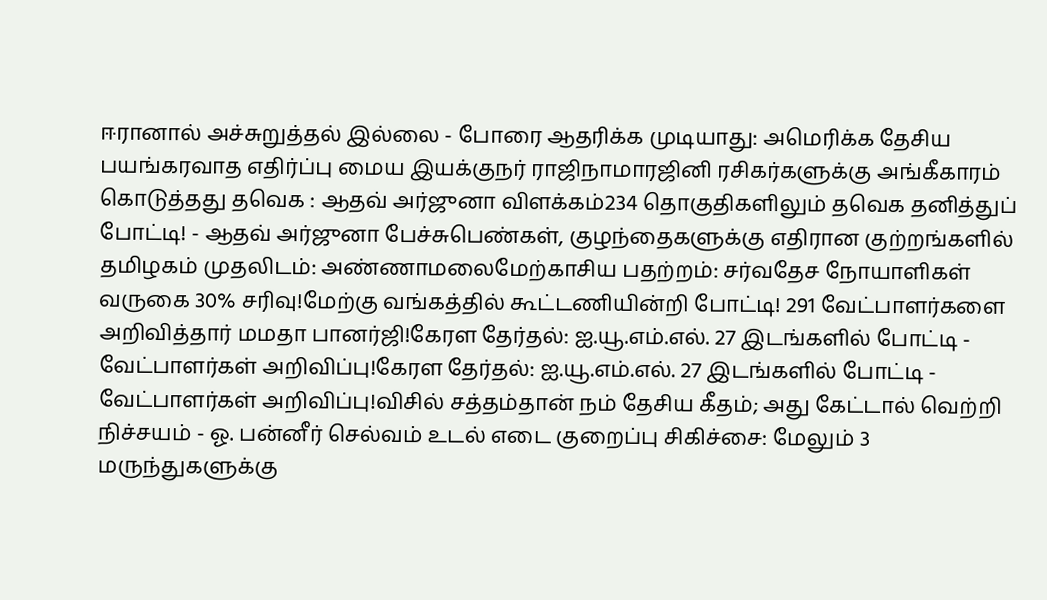ஈரானால் அச்சுறுத்தல் இல்லை - போரை ஆதரிக்க முடியாது: அமெரிக்க தேசிய பயங்கரவாத எதிர்ப்பு மைய இயக்குநர் ராஜிநாமாரஜினி ரசிகர்களுக்கு அங்கீகாரம் கொடுத்தது தவெக : ஆதவ் அர்ஜுனா விளக்கம்234 தொகுதிகளிலும் தவெக தனித்துப் போட்டி! - ஆதவ் அர்ஜுனா பேச்சுபெண்கள், குழந்தைகளுக்கு எதிரான குற்றங்களில் தமிழகம் முதலிடம்: அண்ணாமலைமேற்காசிய பதற்றம்: சர்வதேச நோயாளிகள் வருகை 30% சரிவு!மேற்கு வங்கத்தில் கூட்டணியின்றி போட்டி! 291 வேட்பாளர்களை அறிவித்தார் மமதா பானர்ஜி!கேரள தேர்தல்: ஐ.யூ.எம்.எல். 27 இடங்களில் போட்டி - வேட்பாளர்கள் அறிவிப்பு!கேரள தேர்தல்: ஐ.யூ.எம்.எல். 27 இடங்களில் போட்டி - வேட்பாளர்கள் அறிவிப்பு!விசில் சத்தம்தான் நம் தேசிய கீதம்; அது கேட்டால் வெற்றி நிச்சயம் - ஓ. பன்னீர் செல்வம் உடல் எடை குறைப்பு சிகிச்சை: மேலும் 3 மருந்துகளுக்கு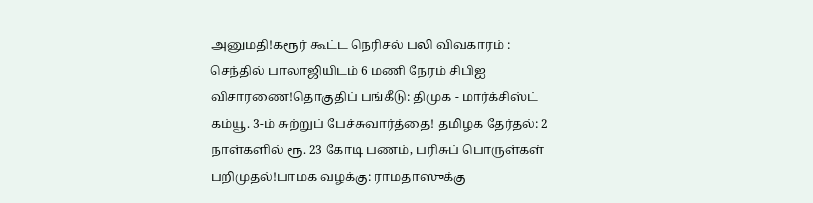அனுமதி!கரூர் கூட்ட நெரிசல் பலி விவகாரம் : செந்தில் பாலாஜியிடம் 6 மணி நேரம் சிபிஐ விசாரணை!தொகுதிப் பங்கீடு: திமுக - மார்க்சிஸ்ட் கம்யூ. 3-ம் சுற்றுப் பேச்சுவார்த்தை! தமிழக தேர்தல்: 2 நாள்களில் ரூ. 23 கோடி பணம், பரிசுப் பொருள்கள் பறிமுதல்!பாமக வழக்கு: ராமதாஸுக்கு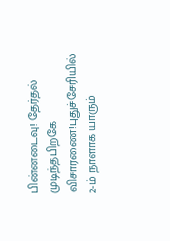பின்னடைவு! தேர்தல் முடிந்தபிறகே விசாரணை!புதுச்சேரியில் 2-ம் நாளாக யாரும்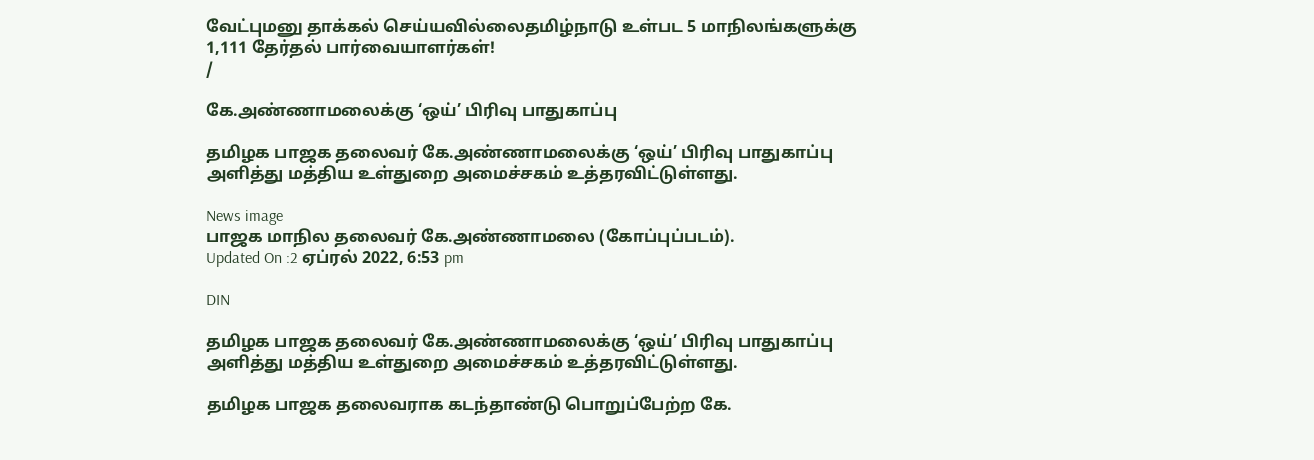வேட்புமனு தாக்கல் செய்யவில்லைதமிழ்நாடு உள்பட 5 மாநிலங்களுக்கு 1,111 தேர்தல் பார்வையாளர்கள்!
/

கே.அண்ணாமலைக்கு ‘ஒய்’ பிரிவு பாதுகாப்பு

தமிழக பாஜக தலைவர் கே.அண்ணாமலைக்கு ‘ஒய்’ பிரிவு பாதுகாப்பு அளித்து மத்திய உள்துறை அமைச்சகம் உத்தரவிட்டுள்ளது.

News image
பாஜக மாநில தலைவர் கே.அண்ணாமலை (கோப்புப்படம்).
Updated On :2 ஏப்ரல் 2022, 6:53 pm

DIN

தமிழக பாஜக தலைவர் கே.அண்ணாமலைக்கு ‘ஒய்’ பிரிவு பாதுகாப்பு அளித்து மத்திய உள்துறை அமைச்சகம் உத்தரவிட்டுள்ளது.

தமிழக பாஜக தலைவராக கடந்தாண்டு பொறுப்பேற்ற கே.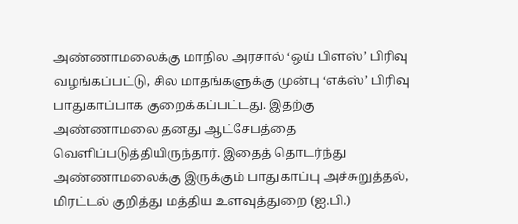அண்ணாமலைக்கு மாநில அரசால் ‘ஒய் பிளஸ்’ பிரிவு வழங்கப்பட்டு, சில மாதங்களுக்கு முன்பு ‘எக்ஸ்’ பிரிவு பாதுகாப்பாக குறைக்கப்பட்டது. இதற்கு அண்ணாமலை தனது ஆட்சேபத்தை வெளிப்படுத்தியிருந்தார். இதைத் தொடர்ந்து அண்ணாமலைக்கு இருக்கும் பாதுகாப்பு அச்சுறுத்தல், மிரட்டல் குறித்து மத்திய உளவுத்துறை (ஐ.பி.)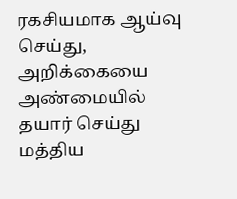ரகசியமாக ஆய்வு செய்து, அறிக்கையை அண்மையில் தயார் செய்து மத்திய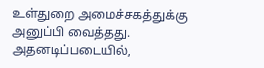உள்துறை அமைச்சகத்துக்கு அனுப்பி வைத்தது. அதனடிப்படையில்,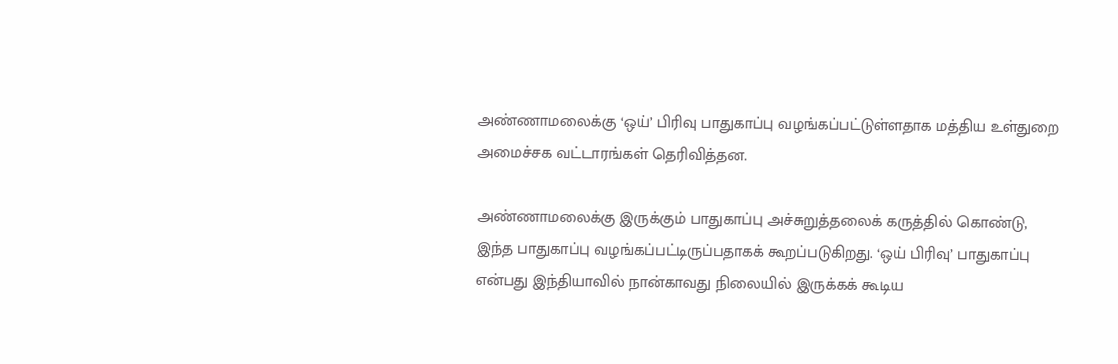அண்ணாமலைக்கு ‘ஒய்’ பிரிவு பாதுகாப்பு வழங்கப்பட்டுள்ளதாக மத்திய உள்துறை அமைச்சக வட்டாரங்கள் தெரிவித்தன.

அண்ணாமலைக்கு இருக்கும் பாதுகாப்பு அச்சுறுத்தலைக் கருத்தில் கொண்டு, இந்த பாதுகாப்பு வழங்கப்பட்டிருப்பதாகக் கூறப்படுகிறது. ‘ஒய் பிரிவு’ பாதுகாப்பு என்பது இந்தியாவில் நான்காவது நிலையில் இருக்கக் கூடிய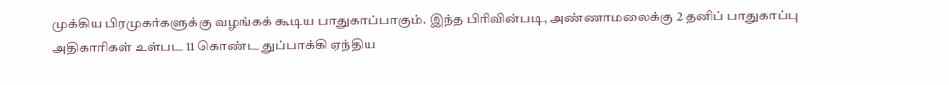முக்கிய பிரமுகர்களுக்கு வழங்கக் கூடிய பாதுகாப்பாகும். இந்த பிரிவின்படி, அண்ணாமலைக்கு 2 தனிப் பாதுகாப்பு அதிகாரிகள் உள்பட 11 கொண்ட துப்பாக்கி ஏந்திய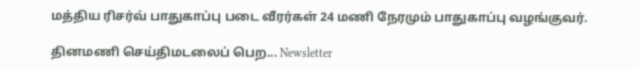மத்திய ரிசர்வ் பாதுகாப்பு படை வீரர்கள் 24 மணி நேரமும் பாதுகாப்பு வழங்குவர்.

தினமணி செய்திமடலைப் பெற... Newsletter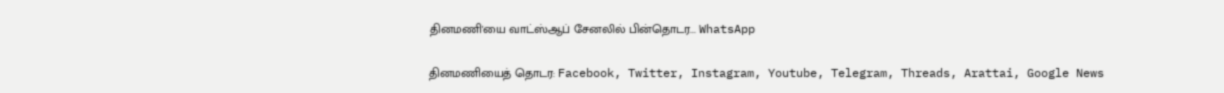தினமணி'யை வாட்ஸ்ஆப் சேனலில் பின்தொடர... WhatsApp

தினமணியைத் தொடர: Facebook, Twitter, Instagram, Youtube, Telegram, Threads, Arattai, Google News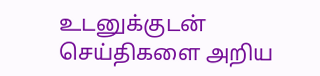உடனுக்குடன் செய்திகளை அறிய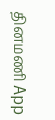தினமணி App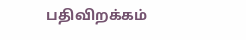பதிவிறக்கம்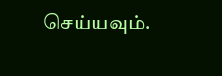செய்யவும்.